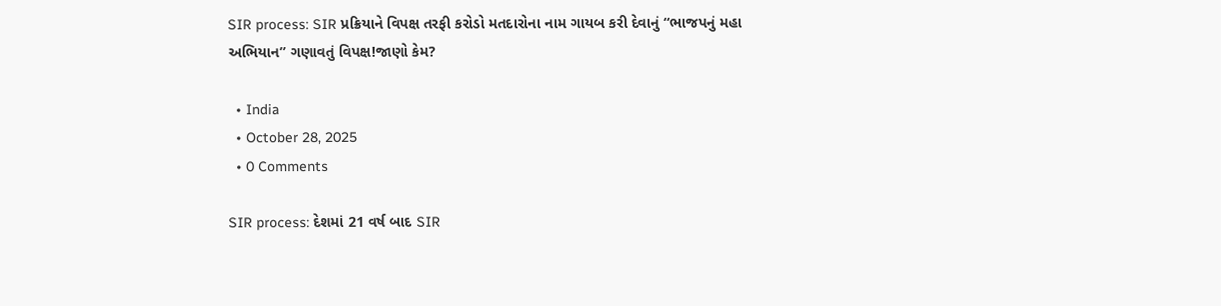SIR process: SIR પ્રક્રિયાને વિપક્ષ તરફી કરોડો મતદારોના નામ ગાયબ કરી દેવાનું “ભાજપનું મહા અભિયાન” ગણાવતું વિપક્ષ!જાણો કેમ?

  • India
  • October 28, 2025
  • 0 Comments

SIR process: દેશમાં 21 વર્ષ બાદ SIR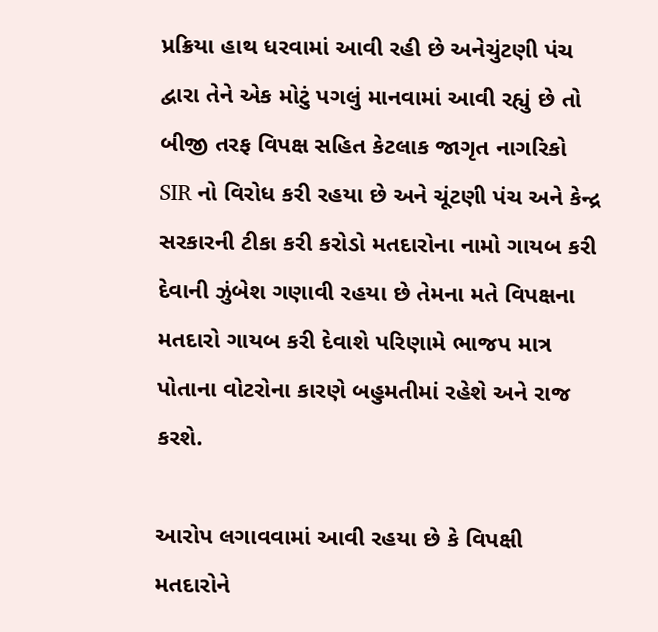પ્રક્રિયા હાથ ધરવામાં આવી રહી છે અનેચુંટણી પંચ દ્વારા તેને એક મોટું પગલું માનવામાં આવી રહ્યું છે તો બીજી તરફ વિપક્ષ સહિત કેટલાક જાગૃત નાગરિકો SIR નો વિરોધ કરી રહયા છે અને ચૂંટણી પંચ અને કેન્દ્ર સરકારની ટીકા કરી કરોડો મતદારોના નામો ગાયબ કરી દેવાની ઝુંબેશ ગણાવી રહયા છે તેમના મતે વિપક્ષના મતદારો ગાયબ કરી દેવાશે પરિણામે ભાજપ માત્ર પોતાના વોટરોના કારણે બહુમતીમાં રહેશે અને રાજ કરશે.

આરોપ લગાવવામાં આવી રહયા છે કે વિપક્ષી મતદારોને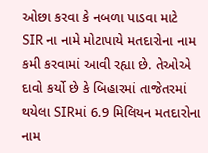ઓછા કરવા કે નબળા પાડવા માટે SIR ના નામે મોટાપાયે મતદારોના નામ કમી કરવામાં આવી રહ્યા છે. તેઓએ દાવો કર્યો છે કે બિહારમાં તાજેતરમાં થયેલા SIRમાં 6.9 મિલિયન મતદારોના નામ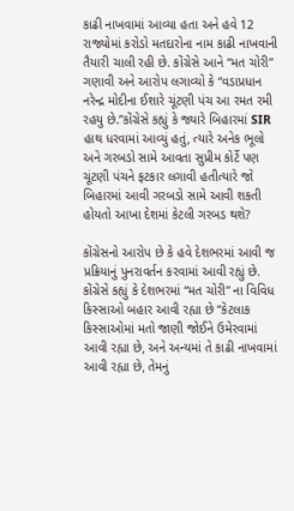કાઢી નાખવામાં આવ્યા હતા અને હવે 12 રાજ્યોમાં કરોડો મતદારોના નામ કાઢી નાખવાની તૈયારી ચાલી રહી છે. કોંગ્રેસે આને “મત ચોરી” ગણાવી અને આરોપ લગાવ્યો કે “વડાપ્રધાન નરેન્દ્ર મોદીના ઈશારે ચૂંટણી પંચ આ રમત રમી રહયુ છે.”કોંગ્રેસે કહ્યું કે જ્યારે બિહારમાં SIR હાથ ધરવામાં આવ્યું હતું, ત્યારે અનેક ભૂલો અને ગરબડો સામે આવતા સુપ્રીમ કોર્ટે પણ ચૂંટણી પંચને ફટકાર લગાવી હતીત્યારે જો બિહારમાં આવી ગરબડો સામે આવી શકતી હોયતો આખા દેશમાં કેટલી ગરબડ થશે?

કોંગ્રેસનો આરોપ છે કે હવે દેશભરમાં આવી જ પ્રક્રિયાનું પુનરાવર્તન કરવામાં આવી રહ્યું છે. કોંગ્રેસે કહ્યું કે દેશભરમાં “મત ચોરી” ના વિવિધ કિસ્સાઓ બહાર આવી રહ્યા છે “કેટલાક કિસ્સાઓમાં મતો જાણી જોઈને ઉમેરવામાં આવી રહ્યા છે, અને અન્યમાં તે કાઢી નાખવામાં આવી રહ્યા છે, તેમનું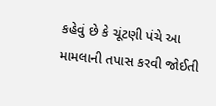કહેવું છે કે ચૂંટણી પંચે આ મામલાની તપાસ કરવી જોઈતી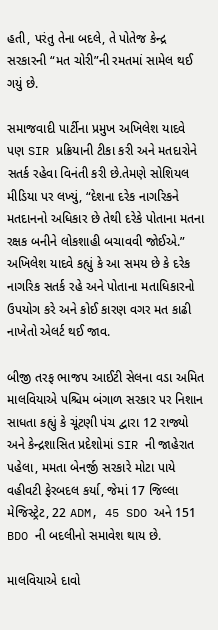હતી, પરંતુ તેના બદલે, તે પોતેજ કેન્દ્ર સરકારની “મત ચોરી”ની રમતમાં સામેલ થઈ ગયું છે.

સમાજવાદી પાર્ટીના પ્રમુખ અખિલેશ યાદવે પણ SIR પ્રક્રિયાની ટીકા કરી અને મતદારોને સતર્ક રહેવા વિનંતી કરી છે.તેમણે સોશિયલ મીડિયા પર લખ્યું, “દેશના દરેક નાગરિકને મતદાનનો અધિકાર છે તેથી દરેકે પોતાના મતના રક્ષક બનીને લોકશાહી બચાવવી જોઈએ.” અખિલેશ યાદવે કહ્યું કે આ સમય છે કે દરેક નાગરિક સતર્ક રહે અને પોતાના મતાધિકારનો ઉપયોગ કરે અને કોઈ કારણ વગર મત કાઢી નાખેતો એલર્ટ થઈ જાવ.

બીજી તરફ ભાજપ આઈટી સેલના વડા અમિત માલવિયાએ પશ્ચિમ બંગાળ સરકાર પર નિશાન સાધતા કહ્યું કે ચૂંટણી પંચ દ્વારા 12 રાજ્યો અને કેન્દ્રશાસિત પ્રદેશોમાં SIR ની જાહેરાત પહેલા, મમતા બેનર્જી સરકારે મોટા પાયે વહીવટી ફેરબદલ કર્યા, જેમાં 17 જિલ્લા મેજિસ્ટ્રેટ, 22 ADM, 45 SDO અને 151 BDO ની બદલીનો સમાવેશ થાય છે.

માલવિયાએ દાવો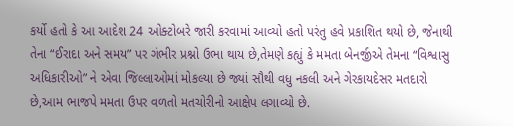કર્યો હતો કે આ આદેશ 24 ઓક્ટોબરે જારી કરવામાં આવ્યો હતો પરંતુ હવે પ્રકાશિત થયો છે, જેનાથી તેના “ઈરાદા અને સમય” પર ગંભીર પ્રશ્નો ઉભા થાય છે,તેમણે કહ્યું કે મમતા બેનર્જીએ તેમના “વિશ્વાસુ અધિકારીઓ” ને એવા જિલ્લાઓમાં મોકલ્યા છે જ્યાં સૌથી વધુ નકલી અને ગેરકાયદેસર મતદારો છે,આમ ભાજપે મમતા ઉપર વળતો મતચોરીનો આક્ષેપ લગાવ્યો છે.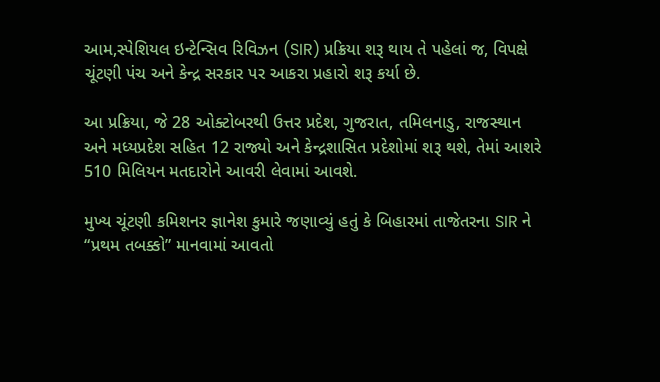આમ,સ્પેશિયલ ઇન્ટેન્સિવ રિવિઝન (SIR) પ્રક્રિયા શરૂ થાય તે પહેલાં જ, વિપક્ષે ચૂંટણી પંચ અને કેન્દ્ર સરકાર પર આકરા પ્રહારો શરૂ કર્યા છે.

આ પ્રક્રિયા, જે 28 ઓક્ટોબરથી ઉત્તર પ્રદેશ, ગુજરાત, તમિલનાડુ, રાજસ્થાન અને મધ્યપ્રદેશ સહિત 12 રાજ્યો અને કેન્દ્રશાસિત પ્રદેશોમાં શરૂ થશે, તેમાં આશરે 510 મિલિયન મતદારોને આવરી લેવામાં આવશે.

મુખ્ય ચૂંટણી કમિશનર જ્ઞાનેશ કુમારે જણાવ્યું હતું કે બિહારમાં તાજેતરના SIR ને “પ્રથમ તબક્કો” માનવામાં આવતો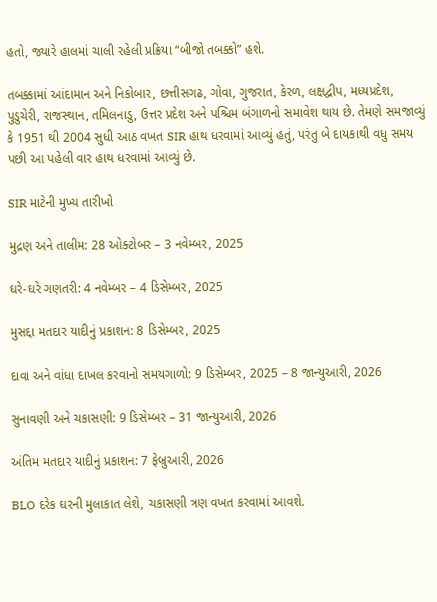હતો, જ્યારે હાલમાં ચાલી રહેલી પ્રક્રિયા “બીજો તબક્કો” હશે.

તબક્કામાં આંદામાન અને નિકોબાર, છત્તીસગઢ, ગોવા, ગુજરાત, કેરળ, લક્ષદ્વીપ, મધ્યપ્રદેશ, પુડુચેરી, રાજસ્થાન, તમિલનાડુ, ઉત્તર પ્રદેશ અને પશ્ચિમ બંગાળનો સમાવેશ થાય છે. તેમણે સમજાવ્યું કે 1951 થી 2004 સુધી આઠ વખત SIR હાથ ધરવામાં આવ્યું હતું, પરંતુ બે દાયકાથી વધુ સમય પછી આ પહેલી વાર હાથ ધરવામાં આવ્યું છે.

SIR માટેની મુખ્ય તારીખો

મુદ્રણ અને તાલીમ: 28 ઓક્ટોબર – 3 નવેમ્બર, 2025

ઘરે-ઘરે ગણતરી: 4 નવેમ્બર – 4 ડિસેમ્બર, 2025

મુસદ્દા મતદાર યાદીનું પ્રકાશન: 8 ડિસેમ્બર, 2025

દાવા અને વાંધા દાખલ કરવાનો સમયગાળો: 9 ડિસેમ્બર, 2025 – 8 જાન્યુઆરી, 2026

સુનાવણી અને ચકાસણી: 9 ડિસેમ્બર – 31 જાન્યુઆરી, 2026

અંતિમ મતદાર યાદીનું પ્રકાશન: 7 ફેબ્રુઆરી, 2026

BLO દરેક ઘરની મુલાકાત લેશે, ચકાસણી ત્રણ વખત કરવામાં આવશે.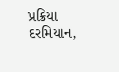પ્રક્રિયા દરમિયાન,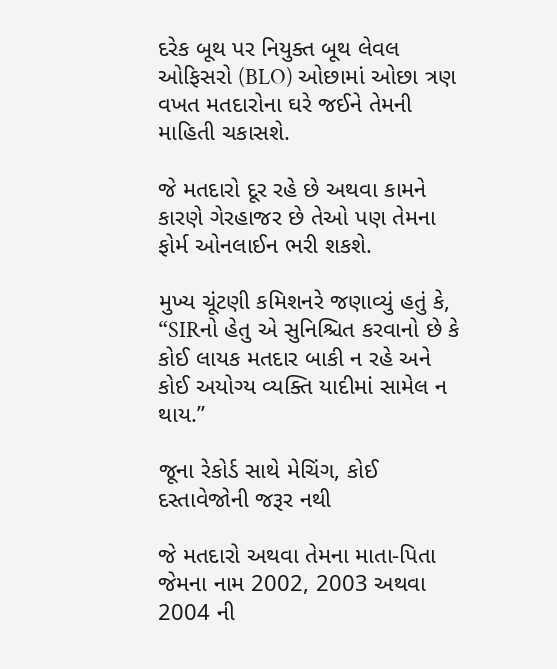દરેક બૂથ પર નિયુક્ત બૂથ લેવલ ઓફિસરો (BLO) ઓછામાં ઓછા ત્રણ વખત મતદારોના ઘરે જઈને તેમની માહિતી ચકાસશે.

જે મતદારો દૂર રહે છે અથવા કામને કારણે ગેરહાજર છે તેઓ પણ તેમના ફોર્મ ઓનલાઈન ભરી શકશે.

મુખ્ય ચૂંટણી કમિશનરે જણાવ્યું હતું કે, “SIRનો હેતુ એ સુનિશ્ચિત કરવાનો છે કે કોઈ લાયક મતદાર બાકી ન રહે અને કોઈ અયોગ્ય વ્યક્તિ યાદીમાં સામેલ ન થાય.”

જૂના રેકોર્ડ સાથે મેચિંગ, કોઈ દસ્તાવેજોની જરૂર નથી

જે મતદારો અથવા તેમના માતા-પિતા જેમના નામ 2002, 2003 અથવા 2004 ની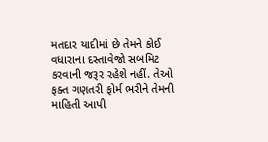મતદાર યાદીમાં છે તેમને કોઈ વધારાના દસ્તાવેજો સબમિટ કરવાની જરૂર રહેશે નહીં. તેઓ ફક્ત ગણતરી ફોર્મ ભરીને તેમની માહિતી આપી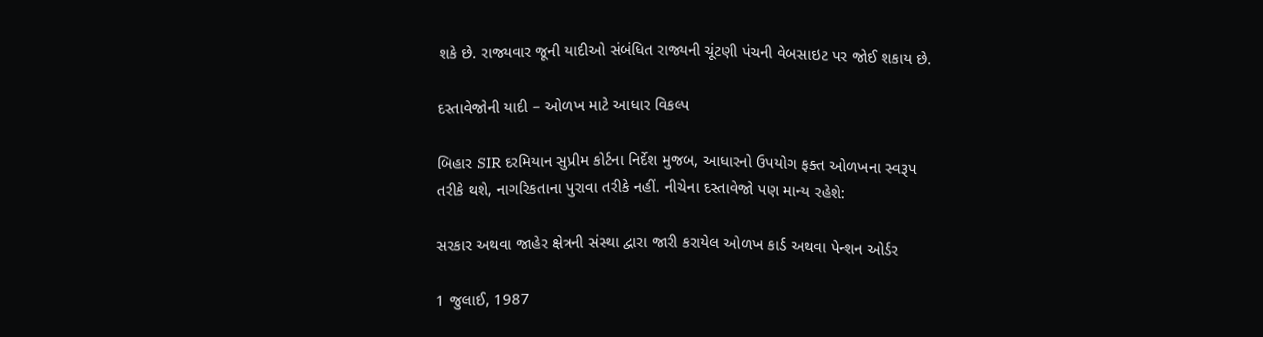શકે છે. રાજ્યવાર જૂની યાદીઓ સંબંધિત રાજ્યની ચૂંટણી પંચની વેબસાઇટ પર જોઈ શકાય છે.

દસ્તાવેજોની યાદી – ઓળખ માટે આધાર વિકલ્પ

બિહાર SIR દરમિયાન સુપ્રીમ કોર્ટના નિર્દેશ મુજબ, આધારનો ઉપયોગ ફક્ત ઓળખના સ્વરૂપ તરીકે થશે, નાગરિકતાના પુરાવા તરીકે નહીં. નીચેના દસ્તાવેજો પણ માન્ય રહેશે:

સરકાર અથવા જાહેર ક્ષેત્રની સંસ્થા દ્વારા જારી કરાયેલ ઓળખ કાર્ડ અથવા પેન્શન ઓર્ડર

1 જુલાઈ, 1987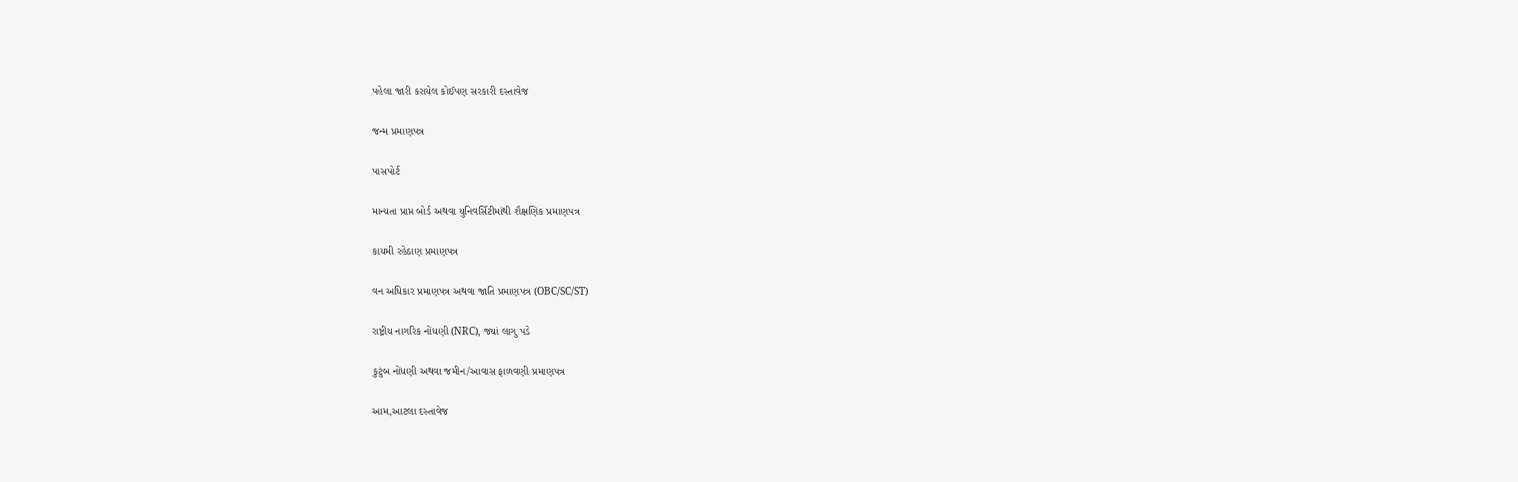પહેલા જારી કરાયેલ કોઈપણ સરકારી દસ્તાવેજ

જન્મ પ્રમાણપત્ર

પાસપોર્ટ

માન્યતા પ્રાપ્ત બોર્ડ અથવા યુનિવર્સિટીમાંથી શૈક્ષણિક પ્રમાણપત્ર

કાયમી રહેઠાણ પ્રમાણપત્ર

વન અધિકાર પ્રમાણપત્ર અથવા જાતિ પ્રમાણપત્ર (OBC/SC/ST)

રાષ્ટ્રીય નાગરિક નોંધણી (NRC), જ્યાં લાગુ પડે

કુટુંબ નોંધણી અથવા જમીન/આવાસ ફાળવણી પ્રમાણપત્ર

આમ,આટલા દસ્તાવેજ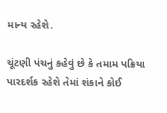માન્ય રહેશે.

ચૂંટણી પંચનું કહેવું છે કે તમામ પક્રિયા પારદર્શક રહેશે તેમાં શંકાને કોઈ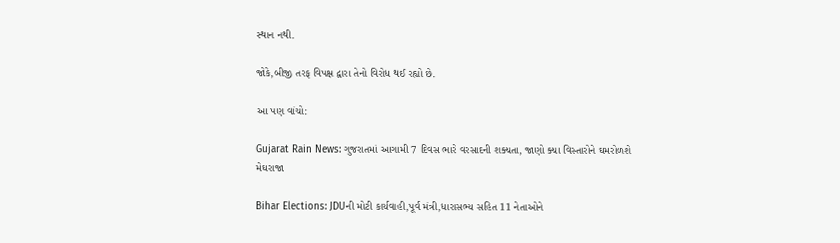સ્થાન નથી.

જોકે,બીજી તરફ વિપક્ષ દ્વારા તેનો વિરોધ થઈ રહ્યો છે.

આ પણ વાંચો:

Gujarat Rain News: ગુજરાતમાં આગામી 7 દિવસ ભારે વરસાદની શક્યતા, જાણો ક્યા વિસ્તારોને ઘમરોળશે મેઘરાજા

Bihar Elections: JDUની મોટી કાર્યવાહી,પૂર્વ મંત્રી,ધારાસભ્ય સહિત 11 નેતાઓને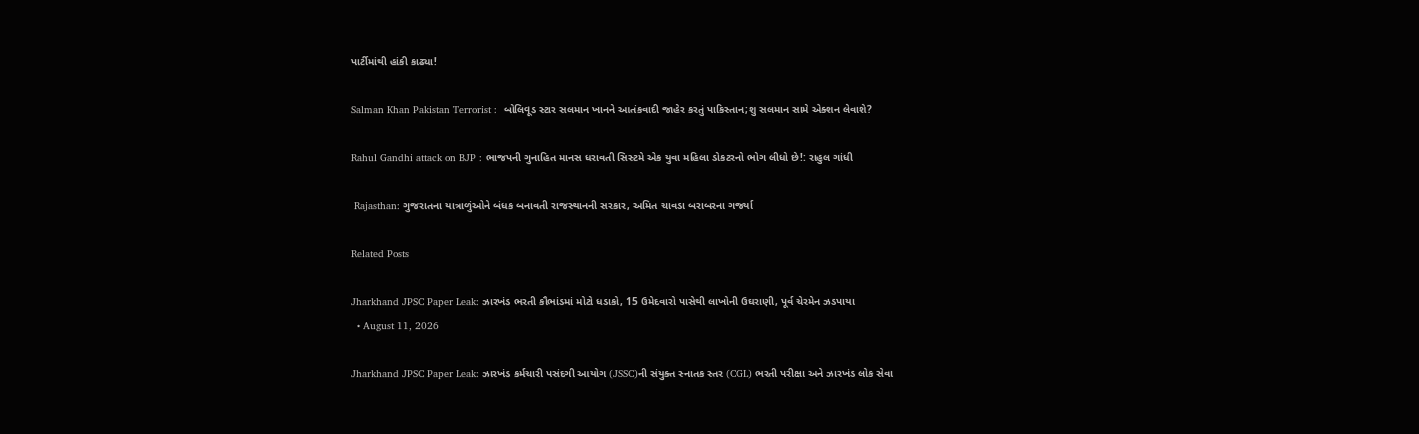પાર્ટીમાંથી હાંકી કાઢ્યા!

Salman Khan Pakistan Terrorist :  બોલિવૂડ સ્ટાર સલમાન ખાનને આતંકવાદી જાહેર કરતું પાકિસ્તાન;શુ સલમાન સામે એક્શન લેવાશે?

Rahul Gandhi attack on BJP : ભાજપની ગુનાહિત માનસ ધરાવતી સિસ્ટમે એક યુવા મહિલા ડોકટરનો ભોગ લીધો છે!: રાહુલ ગાંધી

 Rajasthan: ગુજરાતના યાત્રાળુંઓને બંધક બનાવતી રાજસ્થાનની સરકાર, અમિત ચાવડા બરાબરના ગર્જ્યા

Related Posts

Jharkhand JPSC Paper Leak: ઝારખંડ ભરતી કૌભાંડમાં મોટો ધડાકો, 15 ઉમેદવારો પાસેથી લાખોની ઉઘરાણી, પૂર્વ ચેરમેન ઝડપાયા
  • August 11, 2026

Jharkhand JPSC Paper Leak: ઝારખંડ કર્મચારી પસંદગી આયોગ (JSSC)ની સંયુક્ત સ્નાતક સ્તર (CGL) ભરતી પરીક્ષા અને ઝારખંડ લોક સેવા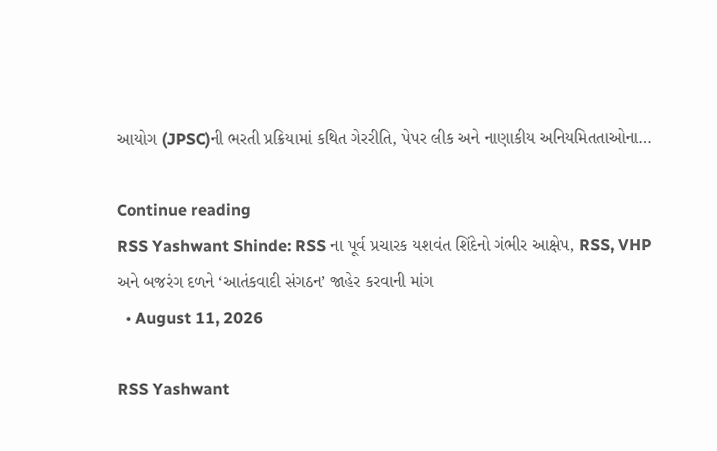આયોગ (JPSC)ની ભરતી પ્રક્રિયામાં કથિત ગેરરીતિ, પેપર લીક અને નાણાકીય અનિયમિતતાઓના…

Continue reading
RSS Yashwant Shinde: RSS ના પૂર્વ પ્રચારક યશવંત શિંદેનો ગંભીર આક્ષેપ, RSS, VHP અને બજરંગ દળને ‘આતંકવાદી સંગઠન’ જાહેર કરવાની માંગ
  • August 11, 2026

RSS Yashwant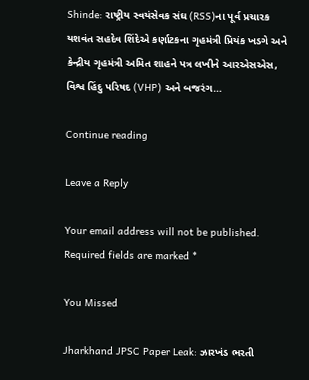Shinde: રાષ્ટ્રીય સ્વયંસેવક સંઘ (RSS)ના પૂર્વ પ્રચારક યશવંત સહદેવ શિંદેએ કર્ણાટકના ગૃહમંત્રી પ્રિયંક ખડગે અને કેન્દ્રીય ગૃહમંત્રી અમિત શાહને પત્ર લખીને આરએસએસ, વિશ્વ હિંદુ પરિષદ (VHP) અને બજરંગ…

Continue reading

Leave a Reply

Your email address will not be published. Required fields are marked *

You Missed

Jharkhand JPSC Paper Leak: ઝારખંડ ભરતી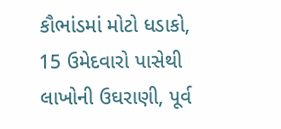કૌભાંડમાં મોટો ધડાકો, 15 ઉમેદવારો પાસેથી લાખોની ઉઘરાણી, પૂર્વ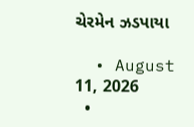ચેરમેન ઝડપાયા

  • August 11, 2026
  •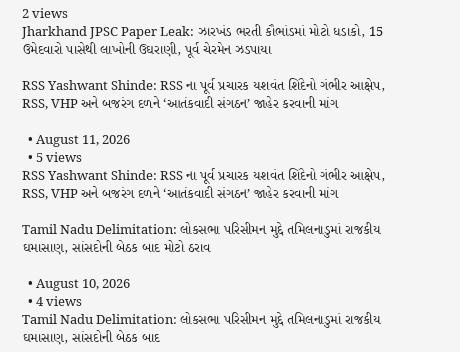2 views
Jharkhand JPSC Paper Leak: ઝારખંડ ભરતી કૌભાંડમાં મોટો ધડાકો, 15 ઉમેદવારો પાસેથી લાખોની ઉઘરાણી, પૂર્વ ચેરમેન ઝડપાયા

RSS Yashwant Shinde: RSS ના પૂર્વ પ્રચારક યશવંત શિંદેનો ગંભીર આક્ષેપ, RSS, VHP અને બજરંગ દળને ‘આતંકવાદી સંગઠન’ જાહેર કરવાની માંગ

  • August 11, 2026
  • 5 views
RSS Yashwant Shinde: RSS ના પૂર્વ પ્રચારક યશવંત શિંદેનો ગંભીર આક્ષેપ, RSS, VHP અને બજરંગ દળને ‘આતંકવાદી સંગઠન’ જાહેર કરવાની માંગ

Tamil Nadu Delimitation: લોકસભા પરિસીમન મુદ્દે તમિલનાડુમાં રાજકીય ઘમાસાણ, સાંસદોની બેઠક બાદ મોટો ઠરાવ

  • August 10, 2026
  • 4 views
Tamil Nadu Delimitation: લોકસભા પરિસીમન મુદ્દે તમિલનાડુમાં રાજકીય ઘમાસાણ, સાંસદોની બેઠક બાદ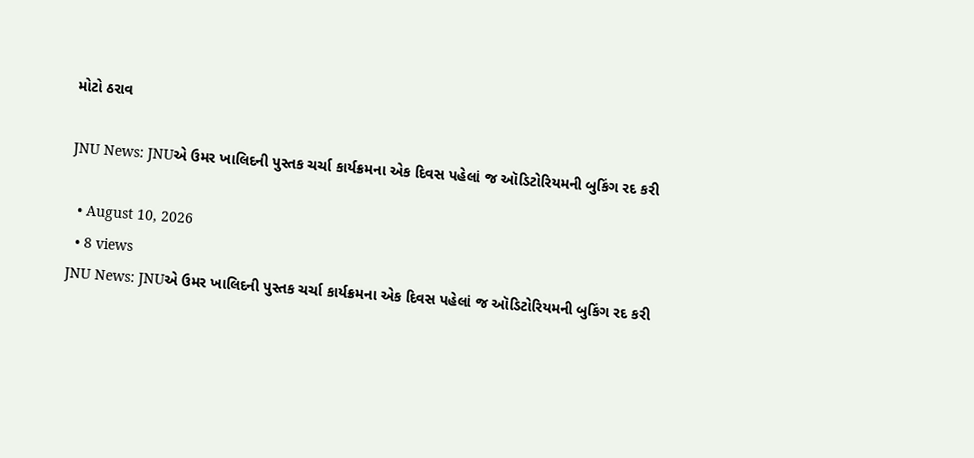મોટો ઠરાવ

JNU News: JNUએ ઉમર ખાલિદની પુસ્તક ચર્ચા કાર્યક્રમના એક દિવસ પહેલાં જ ઑડિટોરિયમની બુકિંગ રદ કરી

  • August 10, 2026
  • 8 views
JNU News: JNUએ ઉમર ખાલિદની પુસ્તક ચર્ચા કાર્યક્રમના એક દિવસ પહેલાં જ ઑડિટોરિયમની બુકિંગ રદ કરી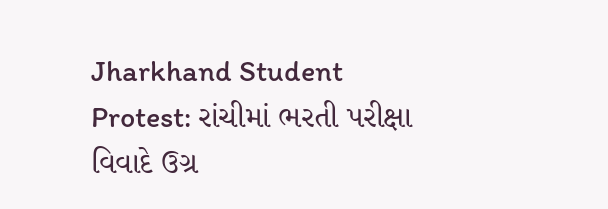Jharkhand Student Protest: રાંચીમાં ભરતી પરીક્ષા વિવાદે ઉગ્ર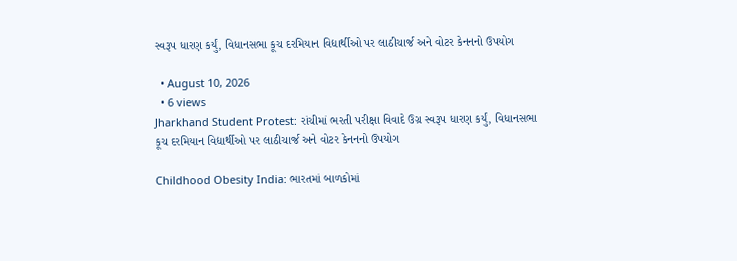સ્વરૂપ ધારણ કર્યું, વિધાનસભા કૂચ દરમિયાન વિદ્યાર્થીઓ પર લાઠીચાર્જ અને વોટર કેનનનો ઉપયોગ

  • August 10, 2026
  • 6 views
Jharkhand Student Protest: રાંચીમાં ભરતી પરીક્ષા વિવાદે ઉગ્ર સ્વરૂપ ધારણ કર્યું, વિધાનસભા કૂચ દરમિયાન વિદ્યાર્થીઓ પર લાઠીચાર્જ અને વોટર કેનનનો ઉપયોગ

Childhood Obesity India: ભારતમાં બાળકોમાં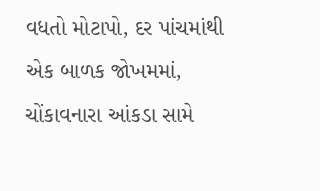વધતો મોટાપો, દર પાંચમાંથી એક બાળક જોખમમાં, ચોંકાવનારા આંકડા સામે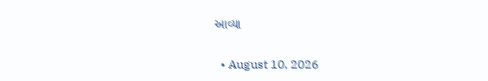આવ્યા

  • August 10, 2026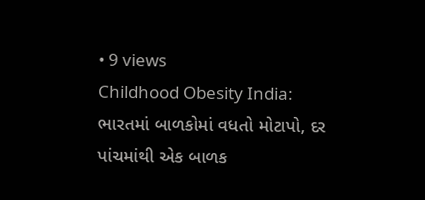• 9 views
Childhood Obesity India: ભારતમાં બાળકોમાં વધતો મોટાપો, દર પાંચમાંથી એક બાળક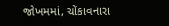જોખમમાં, ચોંકાવનારા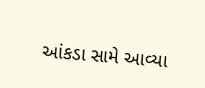આંકડા સામે આવ્યા